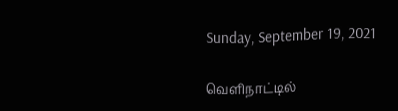Sunday, September 19, 2021

வெளிநாட்டில்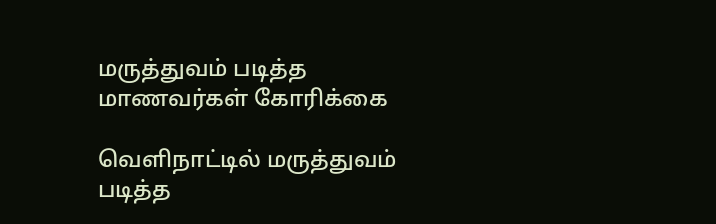மருத்துவம் படித்த மாணவர்கள் கோரிக்கை

வெளிநாட்டில் மருத்துவம் படித்த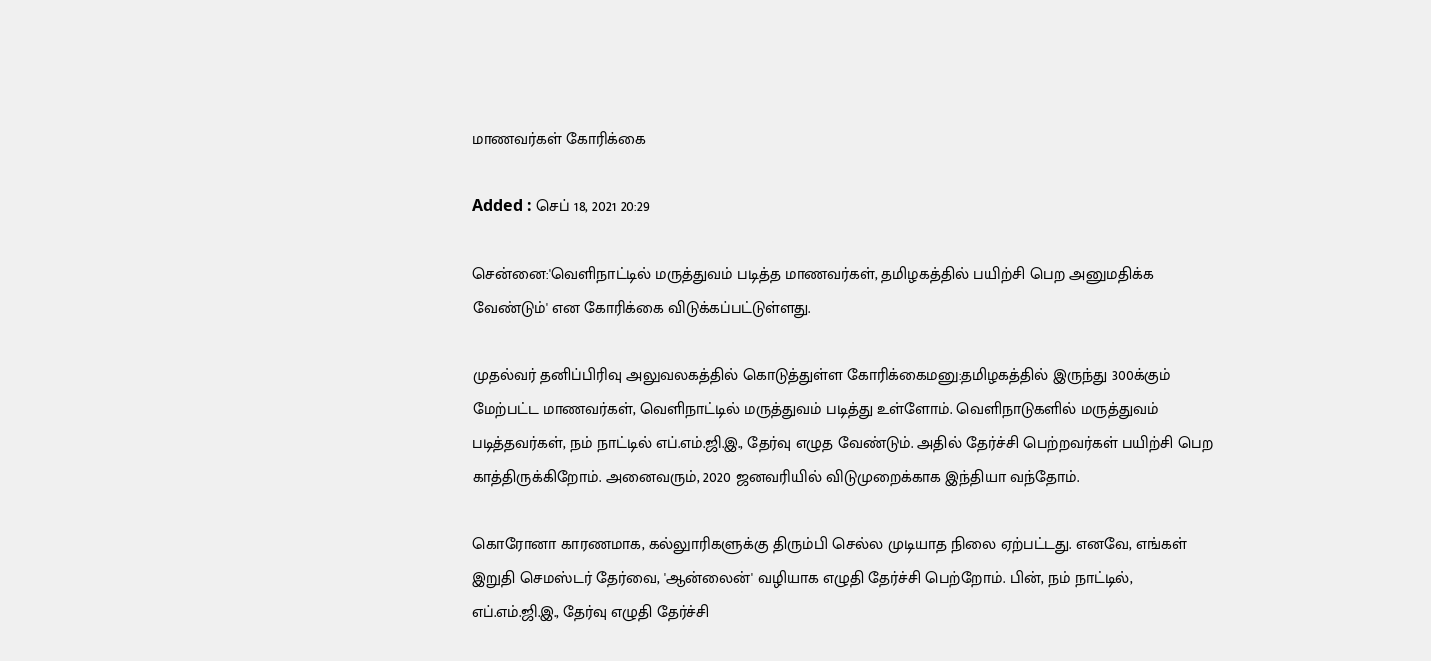மாணவர்கள் கோரிக்கை

Added : செப் 18, 2021 20:29

சென்னை:'வெளிநாட்டில் மருத்துவம் படித்த மாணவர்கள், தமிழகத்தில் பயிற்சி பெற அனுமதிக்க வேண்டும்' என கோரிக்கை விடுக்கப்பட்டுள்ளது.

முதல்வர் தனிப்பிரிவு அலுவலகத்தில் கொடுத்துள்ள கோரிக்கைமனு:தமிழகத்தில் இருந்து 300க்கும் மேற்பட்ட மாணவர்கள், வெளிநாட்டில் மருத்துவம் படித்து உள்ளோம். வெளிநாடுகளில் மருத்துவம் படித்தவர்கள், நம் நாட்டில் எப்.எம்.ஜி.இ., தேர்வு எழுத வேண்டும். அதில் தேர்ச்சி பெற்றவர்கள் பயிற்சி பெற காத்திருக்கிறோம். அனைவரும், 2020 ஜனவரியில் விடுமுறைக்காக இந்தியா வந்தோம்.

கொரோனா காரணமாக, கல்லுாரிகளுக்கு திரும்பி செல்ல முடியாத நிலை ஏற்பட்டது. எனவே, எங்கள் இறுதி செமஸ்டர் தேர்வை, 'ஆன்லைன்' வழியாக எழுதி தேர்ச்சி பெற்றோம். பின், நம் நாட்டில், எப்.எம்.ஜி.இ., தேர்வு எழுதி தேர்ச்சி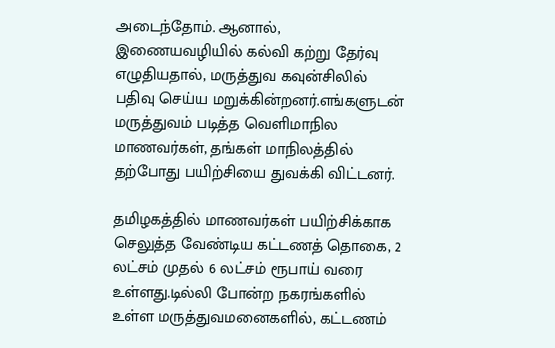அடைந்தோம். ஆனால், இணையவழியில் கல்வி கற்று தேர்வு எழுதியதால், மருத்துவ கவுன்சிலில் பதிவு செய்ய மறுக்கின்றனர்.எங்களுடன் மருத்துவம் படித்த வெளிமாநில மாணவர்கள், தங்கள் மாநிலத்தில் தற்போது பயிற்சியை துவக்கி விட்டனர்.

தமிழகத்தில் மாணவர்கள் பயிற்சிக்காக செலுத்த வேண்டிய கட்டணத் தொகை, 2 லட்சம் முதல் 6 லட்சம் ரூபாய் வரை உள்ளது.டில்லி போன்ற நகரங்களில் உள்ள மருத்துவமனைகளில், கட்டணம்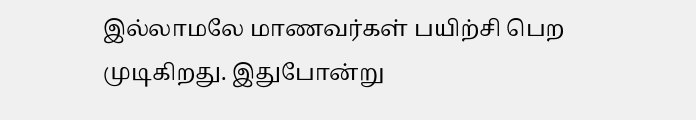இல்லாமலே மாணவர்கள் பயிற்சி பெற முடிகிறது. இதுபோன்று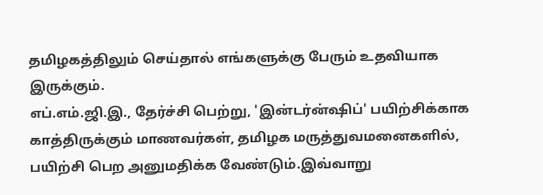தமிழகத்திலும் செய்தால் எங்களுக்கு பேரும் உதவியாக இருக்கும்.
எப்.எம்.ஜி.இ., தேர்ச்சி பெற்று, 'இன்டர்ன்ஷிப்' பயிற்சிக்காக காத்திருக்கும் மாணவர்கள், தமிழக மருத்துவமனைகளில், பயிற்சி பெற அனுமதிக்க வேண்டும்.இவ்வாறு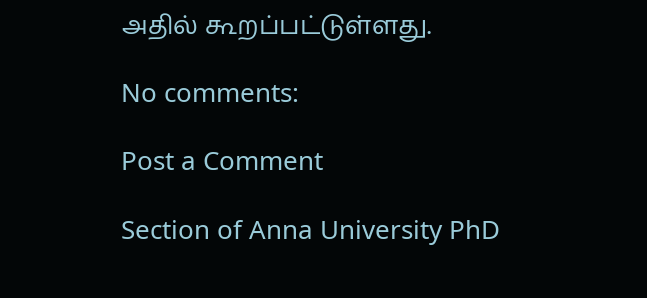அதில் கூறப்பட்டுள்ளது.

No comments:

Post a Comment

Section of Anna University PhD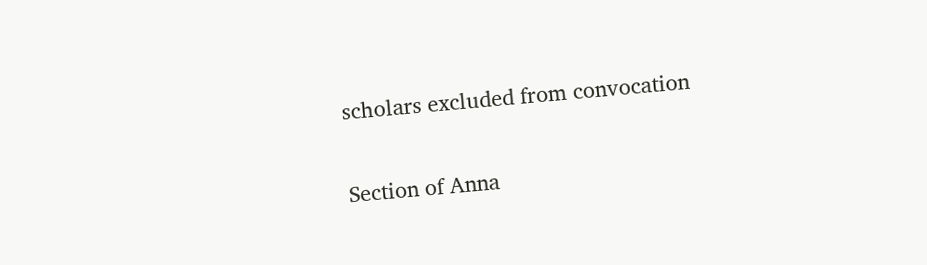scholars excluded from convocation

Section of Anna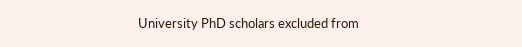University PhD scholars excluded from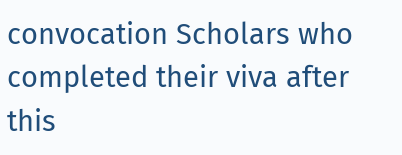convocation Scholars who completed their viva after this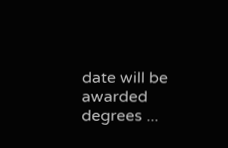date will be awarded degrees ...